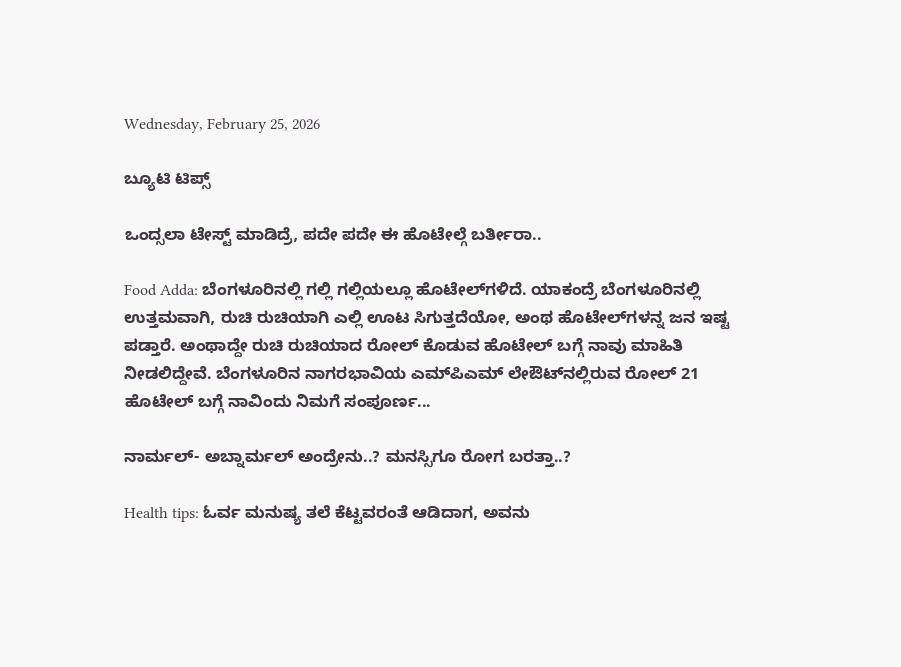Wednesday, February 25, 2026

ಬ್ಯೂಟಿ ಟಿಪ್ಸ್

ಒಂದ್ಸಲಾ ಟೇಸ್ಟ್ ಮಾಡಿದ್ರೆ, ಪದೇ ಪದೇ ಈ ಹೊಟೇಲ್ಗೆ ಬರ್ತೀರಾ..

Food Adda: ಬೆಂಗಳೂರಿನಲ್ಲಿ ಗಲ್ಲಿ ಗಲ್ಲಿಯಲ್ಲೂ ಹೊಟೇಲ್‌ಗಳಿದೆ. ಯಾಕಂದ್ರೆ ಬೆಂಗಳೂರಿನಲ್ಲಿ ಉತ್ತಮವಾಗಿ, ರುಚಿ ರುಚಿಯಾಗಿ ಎಲ್ಲಿ ಊಟ ಸಿಗುತ್ತದೆಯೋ, ಅಂಥ ಹೊಟೇಲ್‌ಗಳನ್ನ ಜನ ಇಷ್ಟ ಪಡ್ತಾರೆ. ಅಂಥಾದ್ದೇ ರುಚಿ ರುಚಿಯಾದ ರೋಲ್ ಕೊಡುವ ಹೊಟೇಲ್‌ ಬಗ್ಗೆ ನಾವು ಮಾಹಿತಿ ನೀಡಲಿದ್ದೇವೆ. ಬೆಂಗಳೂರಿನ ನಾಗರಭಾವಿಯ ಎಮ್‌ಪಿಎಮ್‌ ಲೇಔಟ್‌ನಲ್ಲಿರುವ ರೋಲ್ 21 ಹೊಟೇಲ್‌ ಬಗ್ಗೆ ನಾವಿಂದು ನಿಮಗೆ ಸಂಪೂರ್ಣ...

ನಾರ್ಮಲ್- ಅಬ್ನಾರ್ಮಲ್ ಅಂದ್ರೇನು..? ಮನಸ್ಸಿಗೂ ರೋಗ ಬರತ್ತಾ..?

Health tips: ಓರ್ವ ಮನುಷ್ಯ ತಲೆ ಕೆಟ್ಟವರಂತೆ ಆಡಿದಾಗ, ಅವನು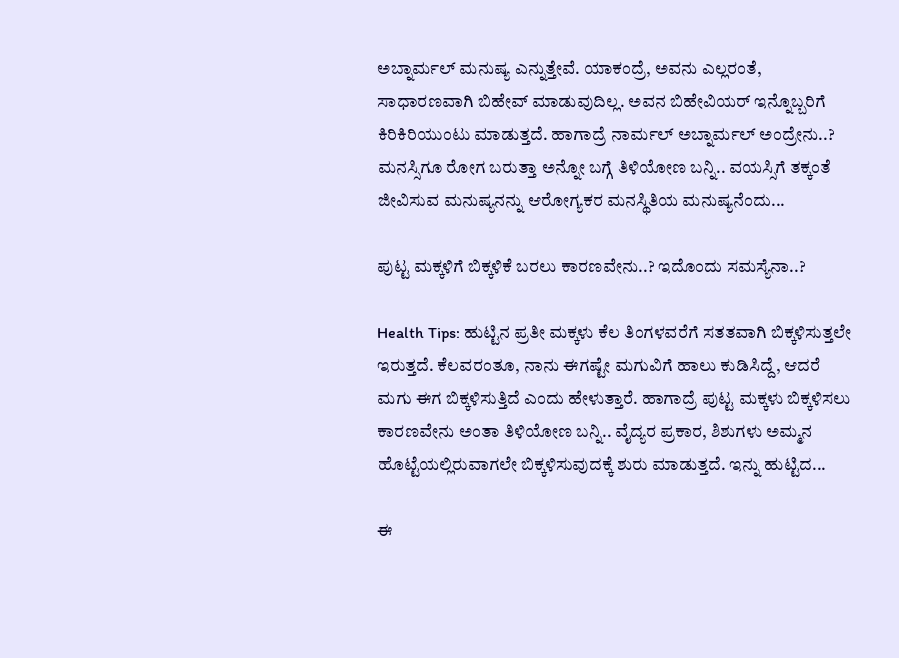ಅಬ್ನಾರ್ಮಲ್ ಮನುಷ್ಯ ಎನ್ನುತ್ತೇವೆ. ಯಾಕಂದ್ರೆ, ಅವನು ಎಲ್ಲರಂತೆ, ಸಾಧಾರಣವಾಗಿ ಬಿಹೇವ್ ಮಾಡುವುದಿಲ್ಲ. ಅವನ ಬಿಹೇವಿಯರ್ ಇನ್ನೊಬ್ಬರಿಗೆ ಕಿರಿಕಿರಿಯುಂಟು ಮಾಡುತ್ತದೆ. ಹಾಗಾದ್ರೆ ನಾರ್ಮಲ್ ಅಬ್ನಾರ್ಮಲ್ ಅಂದ್ರೇನು..? ಮನಸ್ಸಿಗೂ ರೋಗ ಬರುತ್ತಾ ಅನ್ನೋ ಬಗ್ಗೆ ತಿಳಿಯೋಣ ಬನ್ನಿ.. ವಯಸ್ಸಿಗೆ ತಕ್ಕಂತೆ ಜೀವಿಸುವ ಮನುಷ್ಯನನ್ನು ಆರೋಗ್ಯಕರ ಮನಸ್ಥಿತಿಯ ಮನುಷ್ಯನೆಂದು...

ಪುಟ್ಟ ಮಕ್ಕಳಿಗೆ ಬಿಕ್ಕಳಿಕೆ ಬರಲು ಕಾರಣವೇನು..? ಇದೊಂದು ಸಮಸ್ಯೆನಾ..?

Health Tips: ಹುಟ್ಟಿನ ಪ್ರತೀ ಮಕ್ಕಳು ಕೆಲ ತಿಂಗಳವರೆಗೆ ಸತತವಾಗಿ ಬಿಕ್ಕಳಿಸುತ್ತಲೇ ಇರುತ್ತದೆ. ಕೆಲವರಂತೂ, ನಾನು ಈಗಷ್ಟೇ ಮಗುವಿಗೆ ಹಾಲು ಕುಡಿಸಿದ್ದೆ, ಆದರೆ ಮಗು ಈಗ ಬಿಕ್ಕಳಿಸುತ್ತಿದೆ ಎಂದು ಹೇಳುತ್ತಾರೆ. ಹಾಗಾದ್ರೆ ಪುಟ್ಟ ಮಕ್ಕಳು ಬಿಕ್ಕಳಿಸಲು ಕಾರಣವೇನು ಅಂತಾ ತಿಳಿಯೋಣ ಬನ್ನಿ.. ವೈದ್ಯರ ಪ್ರಕಾರ, ಶಿಶುಗಳು ಅಮ್ಮನ ಹೊಟ್ಟೆಯಲ್ಲಿರುವಾಗಲೇ ಬಿಕ್ಕಳಿಸುವುದಕ್ಕೆ ಶುರು ಮಾಡುತ್ತದೆ. ಇನ್ನು ಹುಟ್ಟಿದ...

ಈ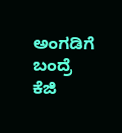ಅಂಗಡಿಗೆ ಬಂದ್ರೆ ಕೆಜಿ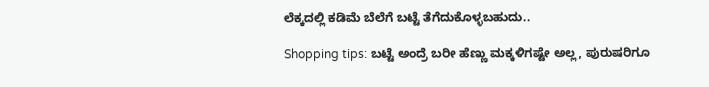ಲೆಕ್ಕದಲ್ಲಿ ಕಡಿಮೆ ಬೆಲೆಗೆ ಬಟ್ಟೆ ತೆಗೆದುಕೊಳ್ಳಬಹುದು..

Shopping tips: ಬಟ್ಟೆ ಅಂದ್ರೆ ಬರೀ ಹೆಣ್ಣು ಮಕ್ಕಳಿಗಷ್ಟೇ ಅಲ್ಲ, ಪುರುಷರಿಗೂ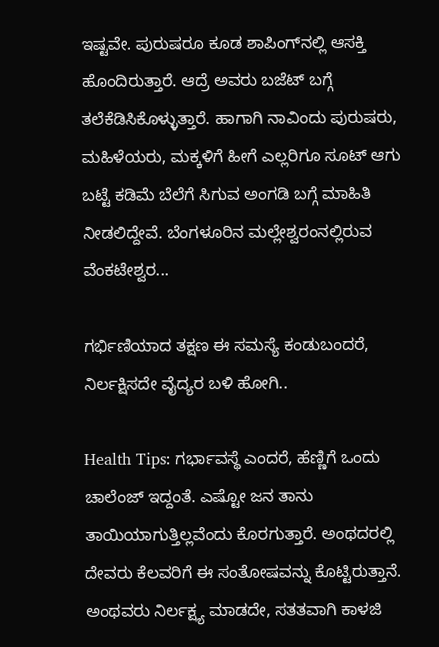ಇಷ್ಟವೇ. ಪುರುಷರೂ ಕೂಡ ಶಾಪಿಂಗ್‌ನಲ್ಲಿ ಆಸಕ್ತಿ ಹೊಂದಿರುತ್ತಾರೆ. ಆದ್ರೆ ಅವರು ಬಜೆಟ್ ಬಗ್ಗೆ ತಲೆಕೆಡಿಸಿಕೊಳ್ಳುತ್ತಾರೆ. ಹಾಗಾಗಿ ನಾವಿಂದು ಪುರುಷರು, ಮಹಿಳೆಯರು, ಮಕ್ಕಳಿಗೆ ಹೀಗೆ ಎಲ್ಲರಿಗೂ ಸೂಟ್ ಆಗು ಬಟ್ಟೆ ಕಡಿಮೆ ಬೆಲೆಗೆ ಸಿಗುವ ಅಂಗಡಿ ಬಗ್ಗೆ ಮಾಹಿತಿ ನೀಡಲಿದ್ದೇವೆ. ಬೆಂಗಳೂರಿನ ಮಲ್ಲೇಶ್ವರಂನಲ್ಲಿರುವ ವೆಂಕಟೇಶ್ವರ...

ಗರ್ಭಿಣಿಯಾದ ತಕ್ಷಣ ಈ ಸಮಸ್ಯೆ ಕಂಡುಬಂದರೆ, ನಿರ್ಲಕ್ಷಿಸದೇ ವೈದ್ಯರ ಬಳಿ ಹೋಗಿ..

Health Tips: ಗರ್ಭಾವಸ್ಥೆ ಎಂದರೆ, ಹೆಣ್ಣಿಗೆ ಒಂದು ಚಾಲೆಂಜ್ ಇದ್ದಂತೆ. ಎಷ್ಟೋ ಜನ ತಾನು ತಾಯಿಯಾಗುತ್ತಿಲ್ಲವೆಂದು ಕೊರಗುತ್ತಾರೆ. ಅಂಥದರಲ್ಲಿ ದೇವರು ಕೆಲವರಿಗೆ ಈ ಸಂತೋಷವನ್ನು ಕೊಟ್ಟಿರುತ್ತಾನೆ. ಅಂಥವರು ನಿರ್ಲಕ್ಷ್ಯ ಮಾಡದೇ, ಸತತವಾಗಿ ಕಾಳಜಿ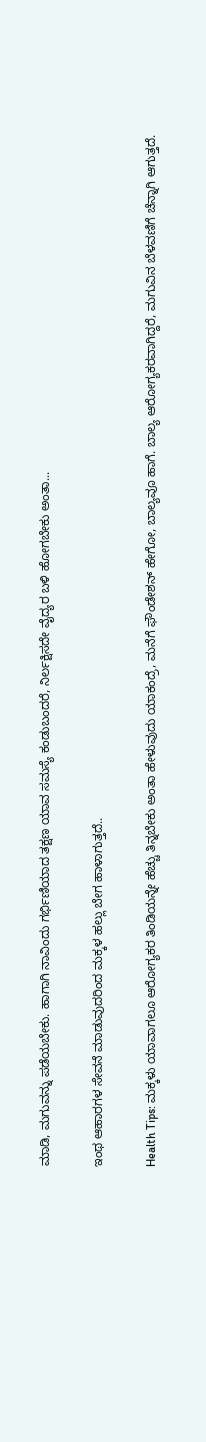ಮಾಡಿ, ಮಗುವನ್ನು ಪಡೆಯಬೇಕು. ಹಾಗಾಗಿ ನಾವಿಂದು ಗರ್ಭಿಣಿಯಾದ ತಕ್ಷಣ ಯಾವ ಸಮಸ್ಯೆ ಕಂಡುಬಂದರೆ, ನಿರ್ಲಕ್ಷಿಸದೇ ವೈದ್ಯರ ಬಳಿ ಹೋಗಬೇಕು ಅಂತಾ...

ಇಂಥ ಆಹಾರಗಳ ಸೇವನೆ ಮಾಡುವುದರಿಂದ ಮಕ್ಕಳ ಹಲ್ಲು ಬೇಗ ಹಾಳಾಗುತ್ತದೆ..

Health Tips: ಮಕ್ಕಳು ಯಾವಾಗಲೂ ಆರೋಗ್ಯಕರ ತಿಂಡಿಯನ್ನೇ ಹೆಚ್ಚು ತಿನ್ನಬೇಕು ಅಂತಾ ಹೇಳುವುದು ಯಾಕಂದ್ರೆ, ಮನೆಗೆ ಫೌಂಡೇಶನ್ ಹೇಗೋ, ಬಾಲ್ಯವೂ ಹಾಗೆ. ಬಾಲ್ಯ ಆರೋಗ್ಯಕರವಾಗಿದ್ದರೆ, ಮಗುವಿನ ಬೆಳವಣಿಗೆ ಚೆನ್ನಾಗಿ ಆಗುತ್ತದೆ.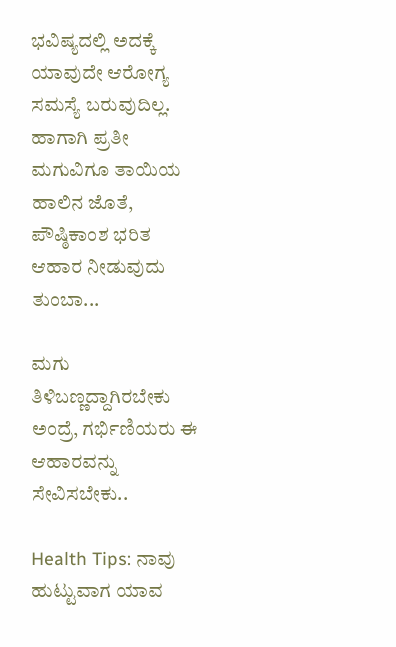ಭವಿಷ್ಯದಲ್ಲಿ ಅದಕ್ಕೆ ಯಾವುದೇ ಆರೋಗ್ಯ ಸಮಸ್ಯೆ ಬರುವುದಿಲ್ಲ. ಹಾಗಾಗಿ ಪ್ರತೀ ಮಗುವಿಗೂ ತಾಯಿಯ ಹಾಲಿನ ಜೊತೆ, ಪೌಷ್ಠಿಕಾಂಶ ಭರಿತ ಆಹಾರ ನೀಡುವುದು ತುಂಬಾ...

ಮಗು ತಿಳಿಬಣ್ಣದ್ದಾಗಿರಬೇಕು ಅಂದ್ರೆ, ಗರ್ಭಿಣಿಯರು ಈ ಆಹಾರವನ್ನು ಸೇವಿಸಬೇಕು..

Health Tips: ನಾವು ಹುಟ್ಟುವಾಗ ಯಾವ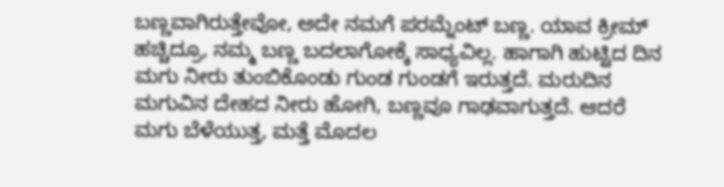ಬಣ್ಣವಾಗಿರುತ್ತೇವೋ, ಅದೇ ನಮಗೆ ಪರಮ್ನೆಂಟ್ ಬಣ್ಣ. ಯಾವ ಕ್ರೀಮ್ ಹಚ್ಚಿದ್ರೂ, ನಮ್ಮ ಬಣ್ಣ ಬದಲಾಗೋಕ್ಕೆ ಸಾಧ್ಯವಿಲ್ಲ. ಹಾಗಾಗಿ ಹುಟ್ಟಿದ ದಿನ ಮಗು ನೀರು ತುಂಬಿಕೊಂಡು ಗುಂಡ ಗುಂಡಗೆ ಇರುತ್ತದೆ. ಮರುದಿನ ಮಗುವಿನ ದೇಹದ ನೀರು ಹೋಗಿ, ಬಣ್ಣವೂ ಗಾಢವಾಗುತ್ತದೆ. ಆದರೆ ಮಗು ಬೆಳೆಯುತ್ತ, ಮತ್ತೆ ಮೊದಲ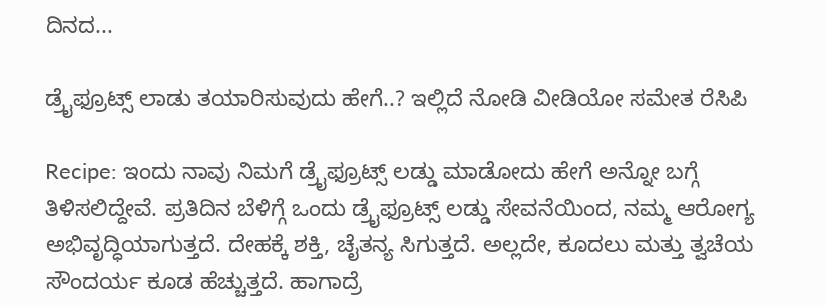ದಿನದ...

ಡ್ರೈಫ್ರೂಟ್ಸ್ ಲಾಡು ತಯಾರಿಸುವುದು ಹೇಗೆ..? ಇಲ್ಲಿದೆ ನೋಡಿ ವೀಡಿಯೋ ಸಮೇತ ರೆಸಿಪಿ

Recipe: ಇಂದು ನಾವು ನಿಮಗೆ ಡ್ರೈಫ್ರೂಟ್ಸ್ ಲಡ್ಡು ಮಾಡೋದು ಹೇಗೆ ಅನ್ನೋ ಬಗ್ಗೆ ತಿಳಿಸಲಿದ್ದೇವೆ. ಪ್ರತಿದಿನ ಬೆಳಿಗ್ಗೆ ಒಂದು ಡ್ರೈಫ್ರೂಟ್ಸ್ ಲಡ್ಡು ಸೇವನೆಯಿಂದ, ನಮ್ಮ ಆರೋಗ್ಯ ಅಭಿವೃದ್ಧಿಯಾಗುತ್ತದೆ. ದೇಹಕ್ಕೆ ಶಕ್ತಿ, ಚೈತನ್ಯ ಸಿಗುತ್ತದೆ. ಅಲ್ಲದೇ, ಕೂದಲು ಮತ್ತು ತ್ವಚೆಯ ಸೌಂದರ್ಯ ಕೂಡ ಹೆಚ್ಚುತ್ತದೆ. ಹಾಗಾದ್ರೆ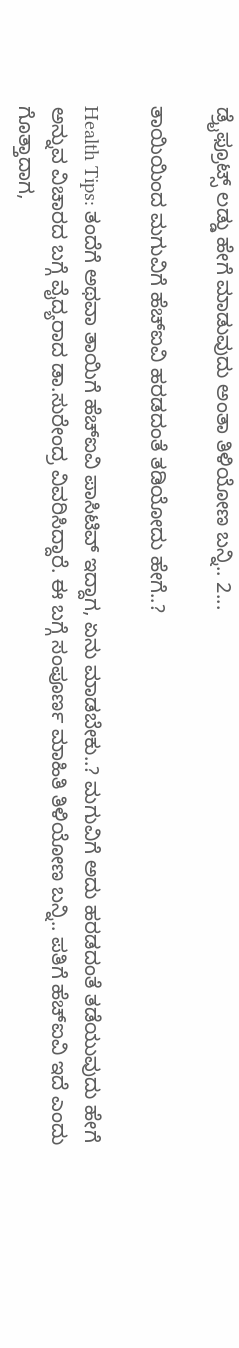ಡ್ರೈಫ್ರೂಟ್ಸ್ ಲಡ್ಡು ಹೇಗೆ ಮಾಡುವುದು ಅಂತಾ ತಿಳಿಯೋಣ ಬನ್ನಿ.. 2...

ತಾಯಿಯಿಂದ ಮಗುವಿಗೆ ಹೆಚ್ಐವಿ ಹರಡದಂತೆ ತಡಿಯೋದು ಹೇಗೆ..?

Health Tips: ತಂದೆಗೆ ಅಥವಾ ತಾಯಿಗೆ ಹೆಚ್‌ಐವಿ ಪಾಸಿಟಿವ್ ಇದ್ದಾಗ, ಏನು ಮಾಡಬೇಕು..? ಮಗುವಿಗೆ ಅದು ಹರಡದಂತೆ ತಡೆಯುವುದು ಹೇಗೆ ಅನ್ನುವ ವಿಚಾರದ ಬಗ್ಗೆ ವೈದ್ಯರಾದ ಡಾ.ಸುರೇಂದ್ರ ವಿವರಿಸಿದ್ದಾರೆ. ಈ ಬಗ್ಗೆ ಸಂಪೂರ್ಣ ಮಾಹಿತಿ ತಿಳಿಯೋಣ ಬನ್ನಿ.. ಪತಿಗೆ ಹೆಚ್‌ಐವಿ ಇದೆ ಎಂದು ಗೊತ್ತಾದಾಗ,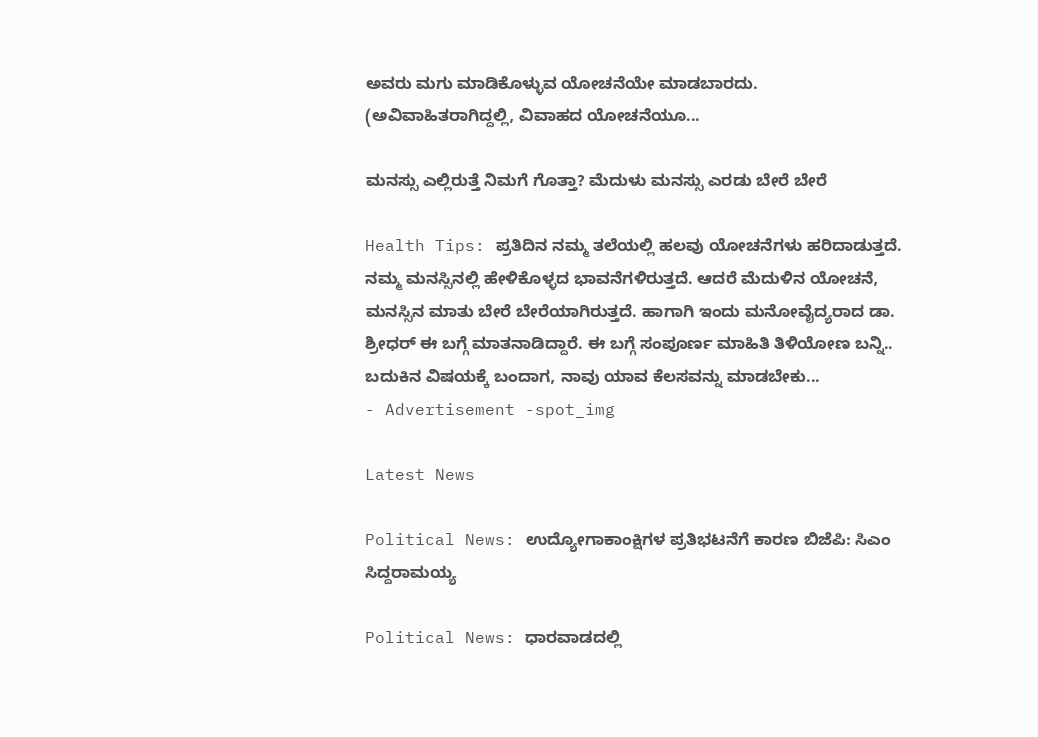ಅವರು ಮಗು ಮಾಡಿಕೊಳ್ಳುವ ಯೋಚನೆಯೇ ಮಾಡಬಾರದು. (ಅವಿವಾಹಿತರಾಗಿದ್ದಲ್ಲಿ, ವಿವಾಹದ ಯೋಚನೆಯೂ...

ಮನಸ್ಸು ಎಲ್ಲಿರುತ್ತೆ ನಿಮಗೆ ಗೊತ್ತಾ? ಮೆದುಳು ಮನಸ್ಸು ಎರಡು ಬೇರೆ ಬೇರೆ

Health Tips: ಪ್ರತಿದಿನ ನಮ್ಮ ತಲೆಯಲ್ಲಿ ಹಲವು ಯೋಚನೆಗಳು ಹರಿದಾಡುತ್ತದೆ. ನಮ್ಮ ಮನಸ್ಸಿನಲ್ಲಿ ಹೇಳಿಕೊಳ್ಳದ ಭಾವನೆಗಳಿರುತ್ತದೆ. ಆದರೆ ಮೆದುಳಿನ ಯೋಚನೆ, ಮನಸ್ಸಿನ ಮಾತು ಬೇರೆ ಬೇರೆಯಾಗಿರುತ್ತದೆ. ಹಾಗಾಗಿ ಇಂದು ಮನೋವೈದ್ಯರಾದ ಡಾ. ಶ್ರೀಧರ್ ಈ ಬಗ್ಗೆ ಮಾತನಾಡಿದ್ದಾರೆ. ಈ ಬಗ್ಗೆ ಸಂಪೂರ್ಣ ಮಾಹಿತಿ ತಿಳಿಯೋಣ ಬನ್ನಿ.. ಬದುಕಿನ ವಿಷಯಕ್ಕೆ ಬಂದಾಗ, ನಾವು ಯಾವ ಕೆಲಸವನ್ನು ಮಾಡಬೇಕು...
- Advertisement -spot_img

Latest News

Political News: ಉದ್ಯೋಗಾಕಾಂಕ್ಷಿಗಳ ಪ್ರತಿಭಟನೆಗೆ ಕಾರಣ ಬಿಜೆಪಿ: ಸಿಎಂ ಸಿದ್ದರಾಮಯ್ಯ

Political News: ಧಾರವಾಡದಲ್ಲಿ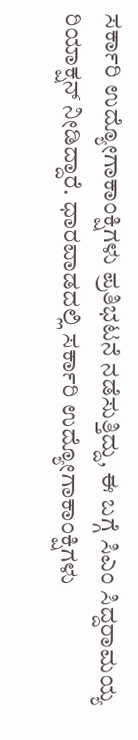ಸರ್ಕಾರಿ ಉದ್ಯೋಗಾಕಾಂಕ್ಷಿಗಳು ಪ್ರತಿಭಟನೆ ನಡೆಸುತ್ತಿದ್ದು, ಈ ಬಗ್ಗೆ ಸಿಎಂ ಸಿದ್ದರಾಮಯ್ಯ ರಿಯಾಕ್ಷನ್ ನೀಡಿದ್ದಾರೆ. ಧಾರವಾಡದಲ್ಲಿ ಸರ್ಕಾರಿ ಉದ್ಯೋಗಾಕಾಂಕ್ಷಿಗಳು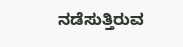ನಡೆಸುತ್ತಿರುವ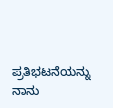ಪ್ರತಿಭಟನೆಯನ್ನು ನಾನು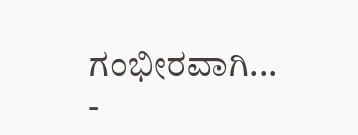ಗಂಭೀರವಾಗಿ...
-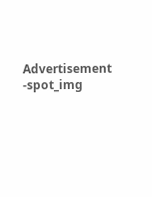Advertisement -spot_img